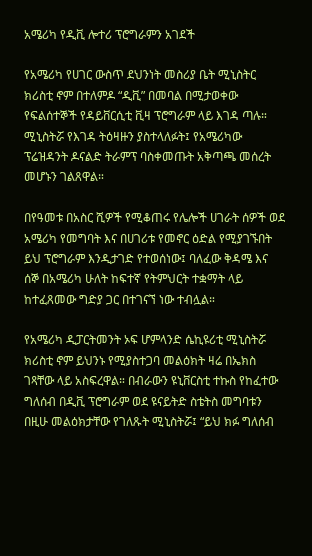አሜሪካ የዲቪ ሎተሪ ፕሮግራምን አገደች

የአሜሪካ የሀገር ውስጥ ደህንነት መስሪያ ቤት ሚኒስትር ክሪስቲ ኖም በተለምዶ “ዲቪ” በመባል በሚታወቀው የፍልሰተኞች የዳይቨርሲቲ ቪዛ ፕሮግራም ላይ እገዳ ጣሉ። ሚኒስትሯ የእገዳ ትዕዛዙን ያስተላለፉት፤ የአሜሪካው ፕሬዝዳንት ዶናልድ ትራምፕ ባስቀመጡት አቅጣጫ መሰረት መሆኑን ገልጸዋል።

በየዓመቱ በአስር ሺዎች የሚቆጠሩ የሌሎች ሀገራት ሰዎች ወደ አሜሪካ የመግባት እና በሀገሪቱ የመኖር ዕድል የሚያገኙበት ይህ ፕሮግራም እንዲታገድ የተወሰነው፤ ባለፈው ቅዳሜ እና ሰኞ በአሜሪካ ሁለት ከፍተኛ የትምህርት ተቋማት ላይ ከተፈጸመው ግድያ ጋር በተገናኘ ነው ተብሏል።

የአሜሪካ ዲፓርትመንት ኦፍ ሆምላንድ ሴኪዩሪቲ ሚኒስትሯ ክሪስቲ ኖም ይህንኑ የሚያስተጋባ መልዕክት ዛሬ በኤክስ ገጻቸው ላይ አስፍረዋል። በብራውን ዩኒቨርስቲ ተኩስ የከፈተው ግለሰብ በዲቪ ፕሮግራም ወደ ዩናይትድ ስቴትስ መግባቱን በዚሁ መልዕክታቸው የገለጹት ሚኒስትሯ፤ “ይህ ክፉ ግለሰብ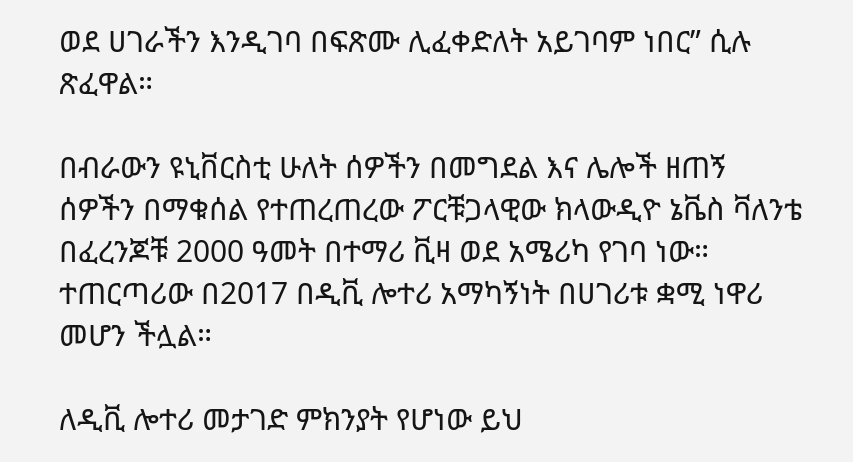ወደ ሀገራችን እንዲገባ በፍጽሙ ሊፈቀድለት አይገባም ነበር” ሲሉ ጽፈዋል።

በብራውን ዩኒቨርስቲ ሁለት ሰዎችን በመግደል እና ሌሎች ዘጠኝ ሰዎችን በማቁሰል የተጠረጠረው ፖርቹጋላዊው ክላውዲዮ ኔቬስ ቫለንቴ በፈረንጆቹ 2000 ዓመት በተማሪ ቪዛ ወደ አሜሪካ የገባ ነው። ተጠርጣሪው በ2017 በዲቪ ሎተሪ አማካኝነት በሀገሪቱ ቋሚ ነዋሪ መሆን ችሏል።

ለዲቪ ሎተሪ መታገድ ምክንያት የሆነው ይህ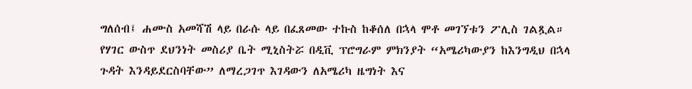ግለሰብ፤ ሐሙስ አመሻሽ ላይ በራሱ ላይ በፈጸመው ተኩስ ከቆሰለ በኋላ ሞቶ መገኘቱን ፖሊስ ገልጿል። የሃገር ውስጥ ደህንነት መስሪያ ቤት ሚኒስትሯ በዲቪ ፕሮግራም ምክንያት “አሜሪካውያን ከእንግዲህ በኋላ ጉዳት እንዳይደርስባቸው” ለማረጋገጥ እገዳውን ለአሜሪካ ዜግነት እና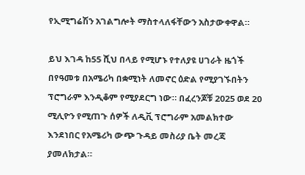የኢሚግሬሽን አገልግሎት ማስተላለፋቸውን አስታውቀዋል።

ይህ እገዳ ከ55 ሺህ በላይ የሚሆኑ የተለያዩ ሀገራት ዜጎች በየዓመቱ በአሜሪካ በቋሚነት ለመኖር ዕድል የሚያገኙበትን ፕሮግራም እንዲቆም የሚያደርግ ነው። በፈረንጆቹ 2025 ወደ 20 ሚሊዮን የሚጠጉ ሰዎች ለዲቪ ፕሮግራም አመልክተው እንደነበር የአሜሪካ ውጭ ጉዳይ መስሪያ ቤት መረጃ ያመለክታል።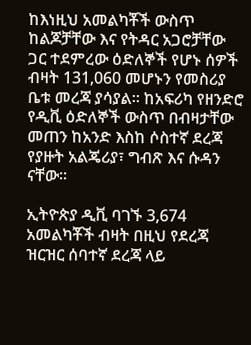ከእነዚህ አመልካቾች ውስጥ ከልጆቻቸው እና የትዳር አጋሮቻቸው ጋር ተደምረው ዕድለኞች የሆኑ ሰዎች ብዛት 131,060 መሆኑን የመስሪያ ቤቱ መረጃ ያሳያል። ከአፍሪካ የዘንድሮ የዲቪ ዕድለኞች ውስጥ በብዛታቸው መጠን ከአንድ እስከ ሶስተኛ ደረጃ የያዙት አልጄሪያ፣ ግብጽ እና ሱዳን ናቸው።

ኢትዮጵያ ዲቪ ባገኙ 3,674 አመልካቾች ብዛት በዚህ የደረጃ ዝርዝር ሰባተኛ ደረጃ ላይ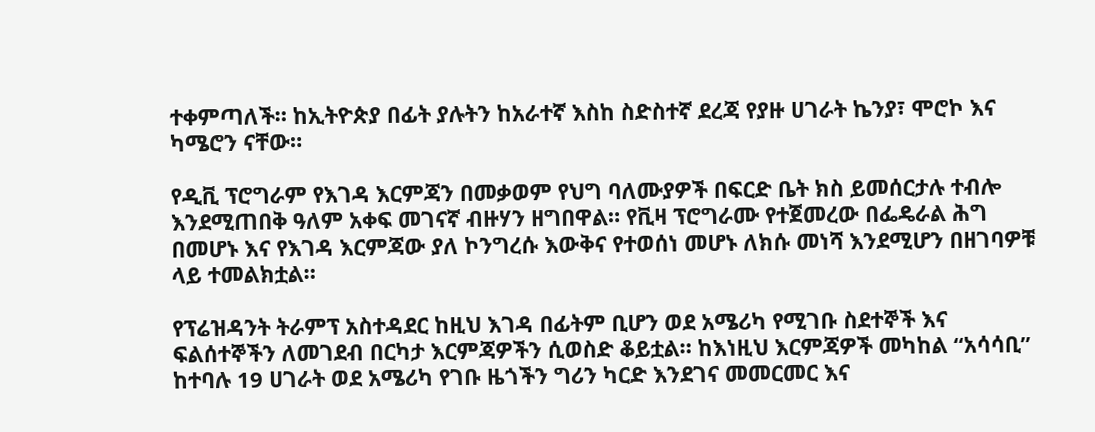ተቀምጣለች። ከኢትዮጵያ በፊት ያሉትን ከአራተኛ እስከ ስድስተኛ ደረጃ የያዙ ሀገራት ኬንያ፣ ሞሮኮ እና ካሜሮን ናቸው።

የዲቪ ፕሮግራም የእገዳ እርምጃን በመቃወም የህግ ባለሙያዎች በፍርድ ቤት ክስ ይመሰርታሉ ተብሎ እንደሚጠበቅ ዓለም አቀፍ መገናኛ ብዙሃን ዘግበዋል። የቪዛ ፕሮግራሙ የተጀመረው በፌዴራል ሕግ በመሆኑ እና የእገዳ እርምጃው ያለ ኮንግረሱ እውቅና የተወሰነ መሆኑ ለክሱ መነሻ እንደሚሆን በዘገባዎቹ ላይ ተመልክቷል።

የፕሬዝዳንት ትራምፕ አስተዳደር ከዚህ እገዳ በፊትም ቢሆን ወደ አሜሪካ የሚገቡ ስደተኞች እና ፍልሰተኞችን ለመገደብ በርካታ እርምጃዎችን ሲወስድ ቆይቷል። ከእነዚህ እርምጃዎች መካከል “አሳሳቢ” ከተባሉ 19 ሀገራት ወደ አሜሪካ የገቡ ዜጎችን ግሪን ካርድ እንደገና መመርመር እና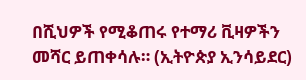በሺህዎች የሚቆጠሩ የተማሪ ቪዛዎችን መሻር ይጠቀሳሉ። (ኢትዮጵያ ኢንሳይደር)